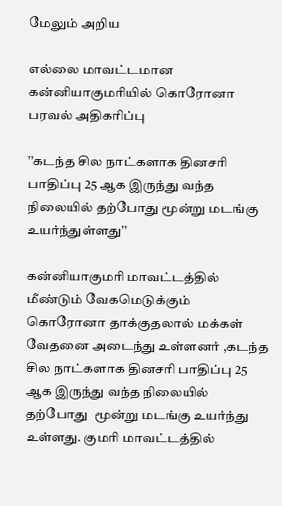மேலும் அறிய

எல்லை மாவட்டமான கன்னியாகுமரியில் கொரோனா பரவல் அதிகரிப்பு

’’கடந்த சில நாட்களாக தினசரி பாதிப்பு 25 ஆக இருந்து வந்த நிலையில் தற்போது மூன்று மடங்கு உயர்ந்துள்ளது’’

கன்னியாகுமரி மாவட்டத்தில் மீண்டும் வேகமெடுக்கும் கொரோனா தாக்குதலால் மக்கள் வேதனை அடைந்து உள்ளனர் ,கடந்த சில நாட்களாக தினசரி பாதிப்பு 25 ஆக இருந்து வந்த நிலையில் தற்போது  மூன்று மடங்கு உயர்ந்து உள்ளது. குமரி மாவட்டத்தில்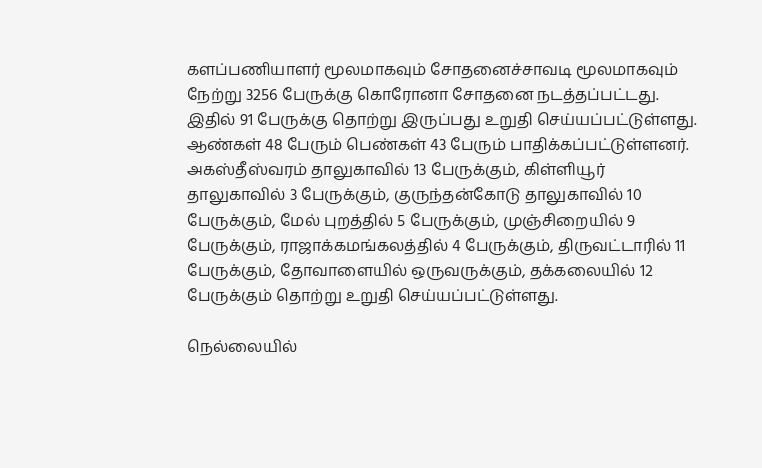களப்பணியாளர் மூலமாகவும் சோதனைச்சாவடி மூலமாகவும் நேற்று 3256 பேருக்கு கொரோனா சோதனை நடத்தப்பட்டது. இதில் 91 பேருக்கு தொற்று இருப்பது உறுதி செய்யப்பட்டுள்ளது. ஆண்கள் 48 பேரும் பெண்கள் 43 பேரும் பாதிக்கப்பட்டுள்ளனர். அகஸ்தீஸ்வரம் தாலுகாவில் 13 பேருக்கும், கிள்ளியூர் தாலுகாவில் 3 பேருக்கும், குருந்தன்கோடு தாலுகாவில் 10 பேருக்கும், மேல் புறத்தில் 5 பேருக்கும், முஞ்சிறையில் 9 பேருக்கும், ராஜாக்கமங்கலத்தில் 4 பேருக்கும், திருவட்டாரில் 11 பேருக்கும், தோவாளையில் ஒருவருக்கும், தக்கலையில் 12 பேருக்கும் தொற்று உறுதி செய்யப்பட்டுள்ளது.

நெல்லையில்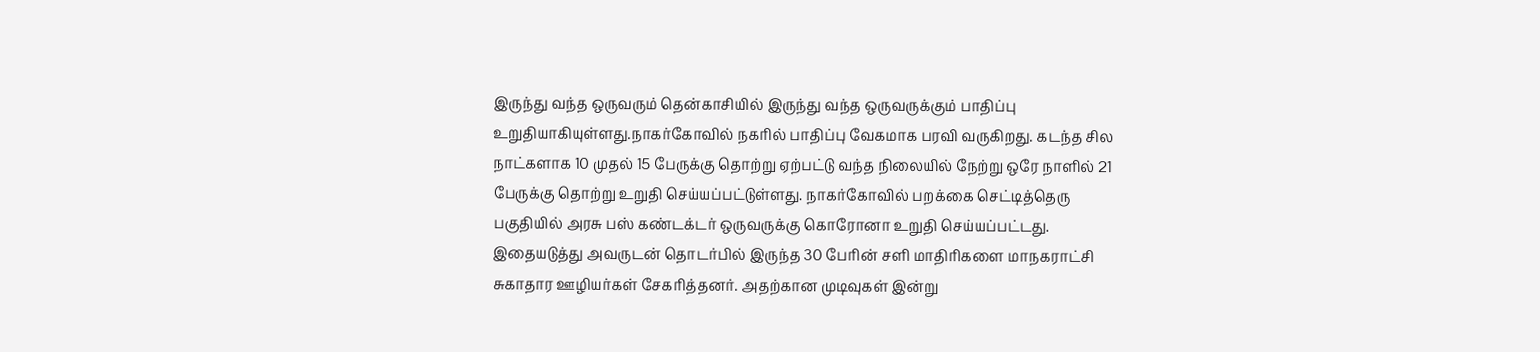இருந்து வந்த ஒருவரும் தென்காசியில் இருந்து வந்த ஒருவருக்கும் பாதிப்பு உறுதியாகியுள்ளது.நாகர்கோவில் நகரில் பாதிப்பு வேகமாக பரவி வருகிறது. கடந்த சில நாட்களாக 10 முதல் 15 பேருக்கு தொற்று ஏற்பட்டு வந்த நிலையில் நேற்று ஒரே நாளில் 21 பேருக்கு தொற்று உறுதி செய்யப்பட்டுள்ளது. நாகர்கோவில் பறக்கை செட்டித்தெரு பகுதியில் அரசு பஸ் கண்டக்டர் ஒருவருக்கு கொரோனா உறுதி செய்யப்பட்டது. இதையடுத்து அவருடன் தொடர்பில் இருந்த 30 பேரின் சளி மாதிரிகளை மாநகராட்சி சுகாதார ஊழியர்கள் சேகரித்தனர். அதற்கான முடிவுகள் இன்று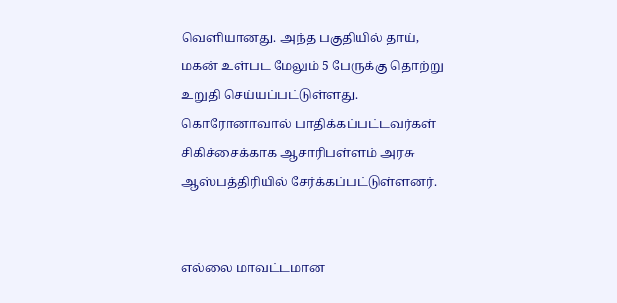வெளியானது. அந்த பகுதியில் தாய், மகன் உள்பட மேலும் 5 பேருக்கு தொற்று உறுதி செய்யப்பட்டுள்ளது. கொரோனாவால் பாதிக்கப்பட்டவர்கள் சிகிச்சைக்காக ஆசாரிபள்ளம் அரசு ஆஸ்பத்திரியில் சேர்க்கப்பட்டுள்ளனர்.


எல்லை மாவட்டமான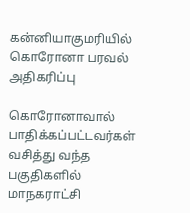கன்னியாகுமரியில் கொரோனா பரவல் அதிகரிப்பு

கொரோனாவால் பாதிக்கப்பட்டவர்கள் வசித்து வந்த பகுதிகளில் மாநகராட்சி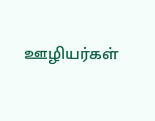ஊழியர்கள்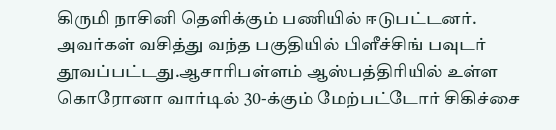கிருமி நாசினி தெளிக்கும் பணியில் ஈடுபட்டனர். அவர்கள் வசித்து வந்த பகுதியில் பிளீச்சிங் பவுடர் தூவப்பட்டது.ஆசாரிபள்ளம் ஆஸ்பத்திரியில் உள்ள கொரோனா வார்டில் 30-க்கும் மேற்பட்டோர் சிகிச்சை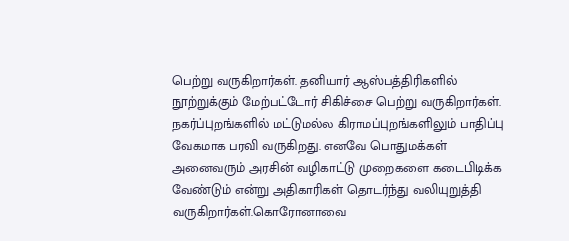பெற்று வருகிறார்கள். தனியார் ஆஸ்பத்திரிகளில் நூற்றுக்கும் மேற்பட்டோர் சிகிச்சை பெற்று வருகிறார்கள். நகர்ப்புறங்களில் மட்டுமல்ல கிராமப்புறங்களிலும் பாதிப்பு வேகமாக பரவி வருகிறது. எனவே பொதுமக்கள் அனைவரும் அரசின் வழிகாட்டு முறைகளை கடைபிடிக்க வேண்டும் என்று அதிகாரிகள் தொடர்ந்து வலியுறுத்தி வருகிறார்கள்.கொரோனாவை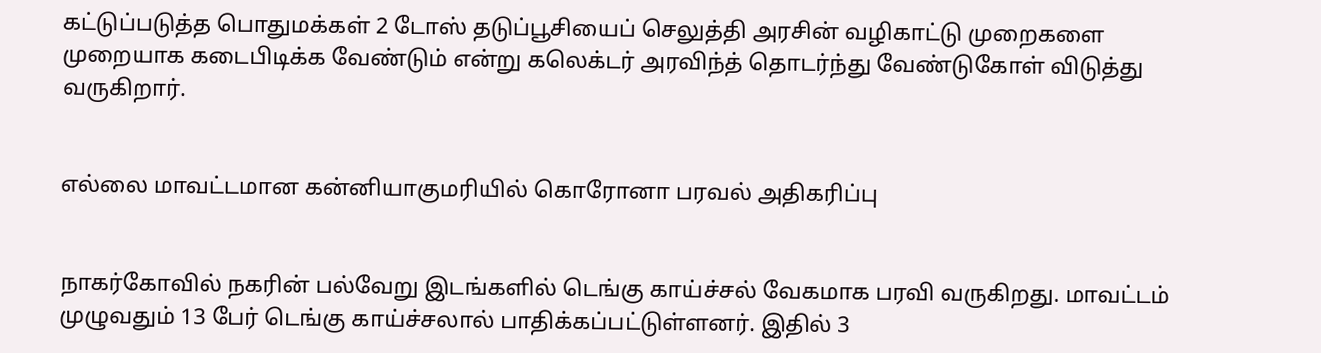கட்டுப்படுத்த பொதுமக்கள் 2 டோஸ் தடுப்பூசியைப் செலுத்தி அரசின் வழிகாட்டு முறைகளை முறையாக கடைபிடிக்க வேண்டும் என்று கலெக்டர் அரவிந்த் தொடர்ந்து வேண்டுகோள் விடுத்து வருகிறார்.


எல்லை மாவட்டமான கன்னியாகுமரியில் கொரோனா பரவல் அதிகரிப்பு


நாகர்கோவில் நகரின் பல்வேறு இடங்களில் டெங்கு காய்ச்சல் வேகமாக பரவி வருகிறது. மாவட்டம் முழுவதும் 13 பேர் டெங்கு காய்ச்சலால் பாதிக்கப்பட்டுள்ளனர். இதில் 3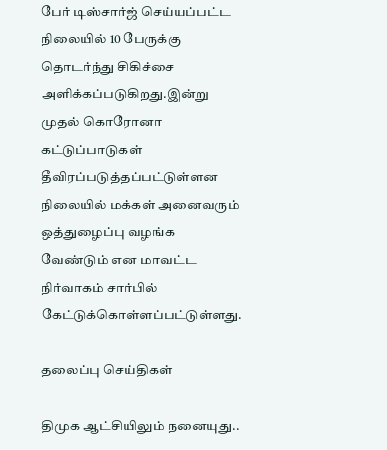பேர் டிஸ்சார்ஜ் செய்யப்பட்ட நிலையில் 10 பேருக்கு தொடர்ந்து சிகிச்சை அளிக்கப்படுகிறது.இன்று முதல் கொரோனா கட்டுப்பாடுகள் தீவிரப்படுத்தப்பட்டுள்ளன நிலையில் மக்கள் அனைவரும் ஒத்துழைப்பு வழங்க வேண்டும் என மாவட்ட நிர்வாகம் சார்பில் கேட்டுக்கொள்ளப்பட்டுள்ளது.

தலைப்பு செய்திகள்

திமுக ஆட்சியிலும் நனையுது..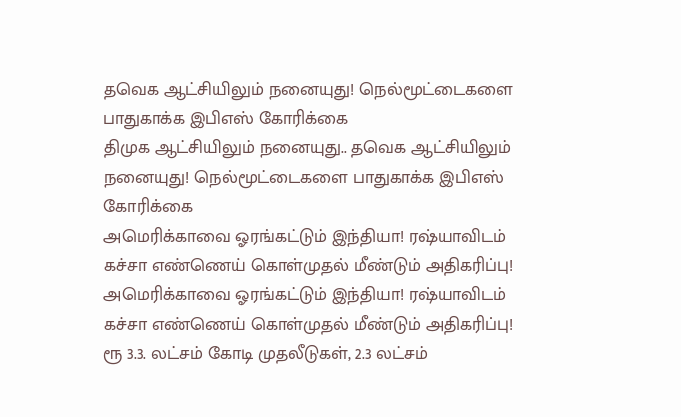தவெக ஆட்சியிலும் நனையுது! நெல்மூட்டைகளை பாதுகாக்க இபிஎஸ் கோரிக்கை
திமுக ஆட்சியிலும் நனையுது.. தவெக ஆட்சியிலும் நனையுது! நெல்மூட்டைகளை பாதுகாக்க இபிஎஸ் கோரிக்கை
அமெரிக்காவை ஓரங்கட்டும் இந்தியா! ரஷ்யாவிடம் கச்சா எண்ணெய் கொள்முதல் மீண்டும் அதிகரிப்பு!
அமெரிக்காவை ஓரங்கட்டும் இந்தியா! ரஷ்யாவிடம் கச்சா எண்ணெய் கொள்முதல் மீண்டும் அதிகரிப்பு!
ரூ 3.3. லட்சம் கோடி முதலீடுகள், 2.3 லட்சம்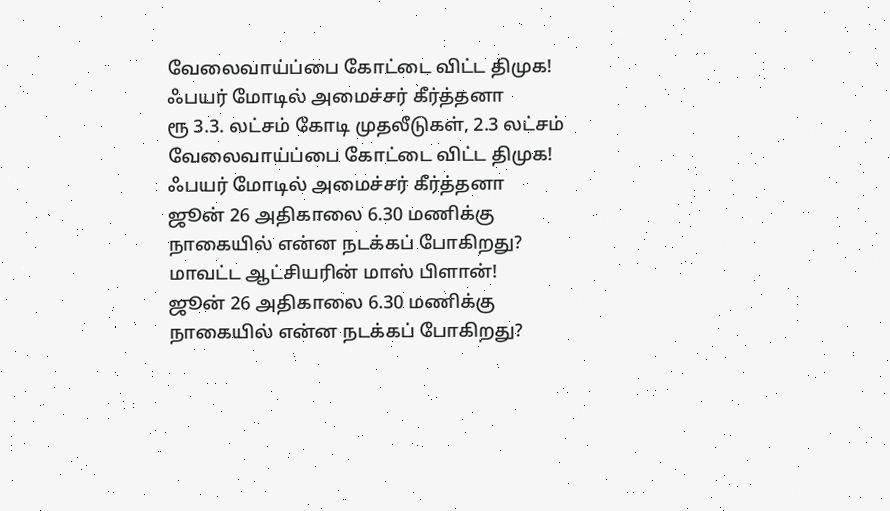வேலைவாய்ப்பை கோட்டை விட்ட திமுக! ஃபயர் மோடில் அமைச்சர் கீர்த்தனா
ரூ 3.3. லட்சம் கோடி முதலீடுகள், 2.3 லட்சம் வேலைவாய்ப்பை கோட்டை விட்ட திமுக! ஃபயர் மோடில் அமைச்சர் கீர்த்தனா
ஜூன் 26 அதிகாலை 6.30 மணிக்கு நாகையில் என்ன நடக்கப் போகிறது? மாவட்ட ஆட்சியரின் மாஸ் பிளான்!
ஜூன் 26 அதிகாலை 6.30 மணிக்கு நாகையில் என்ன நடக்கப் போகிறது?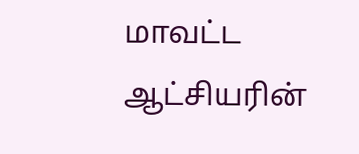மாவட்ட ஆட்சியரின்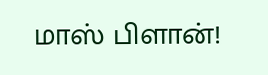மாஸ் பிளான்!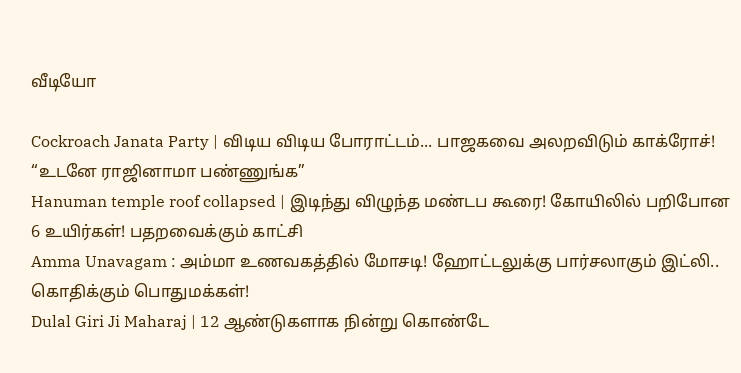வீடியோ

Cockroach Janata Party | விடிய விடிய போராட்டம்... பாஜகவை அலறவிடும் காக்ரோச்! “உடனே ராஜினாமா பண்ணுங்க”
Hanuman temple roof collapsed | இடிந்து விழுந்த மண்டப கூரை! கோயிலில் பறிபோன 6 உயிர்கள்! பதறவைக்கும் காட்சி
Amma Unavagam : அம்மா உணவகத்தில் மோசடி! ஹோட்டலுக்கு பார்சலாகும் இட்லி.. கொதிக்கும் பொதுமக்கள்!
Dulal Giri Ji Maharaj | 12 ஆண்டுகளாக நின்று கொண்டே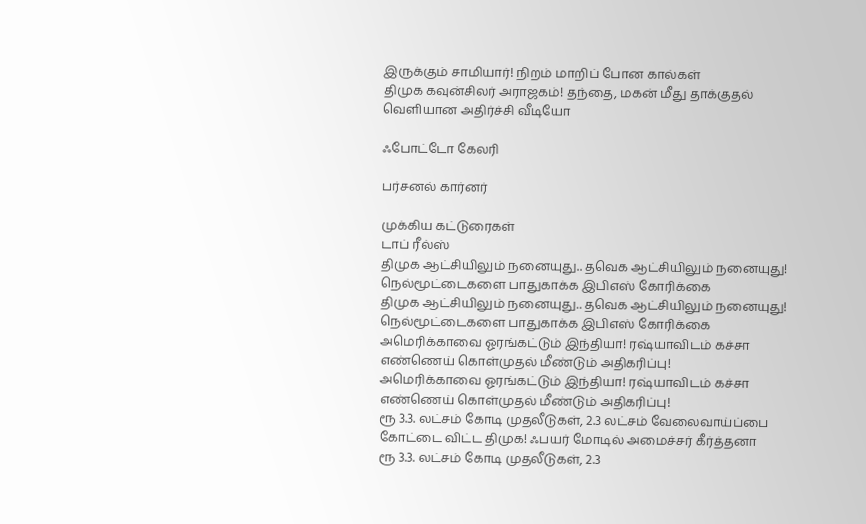இருக்கும் சாமியார்! நிறம் மாறிப் போன கால்கள்
திமுக கவுன்சிலர் அராஜகம்! தந்தை, மகன் மீது தாக்குதல் வெளியான அதிர்ச்சி வீடியோ

ஃபோட்டோ கேலரி

பர்சனல் கார்னர்

முக்கிய கட்டுரைகள்
டாப் ரீல்ஸ்
திமுக ஆட்சியிலும் நனையுது.. தவெக ஆட்சியிலும் நனையுது! நெல்மூட்டைகளை பாதுகாக்க இபிஎஸ் கோரிக்கை
திமுக ஆட்சியிலும் நனையுது.. தவெக ஆட்சியிலும் நனையுது! நெல்மூட்டைகளை பாதுகாக்க இபிஎஸ் கோரிக்கை
அமெரிக்காவை ஓரங்கட்டும் இந்தியா! ரஷ்யாவிடம் கச்சா எண்ணெய் கொள்முதல் மீண்டும் அதிகரிப்பு!
அமெரிக்காவை ஓரங்கட்டும் இந்தியா! ரஷ்யாவிடம் கச்சா எண்ணெய் கொள்முதல் மீண்டும் அதிகரிப்பு!
ரூ 3.3. லட்சம் கோடி முதலீடுகள், 2.3 லட்சம் வேலைவாய்ப்பை கோட்டை விட்ட திமுக! ஃபயர் மோடில் அமைச்சர் கீர்த்தனா
ரூ 3.3. லட்சம் கோடி முதலீடுகள், 2.3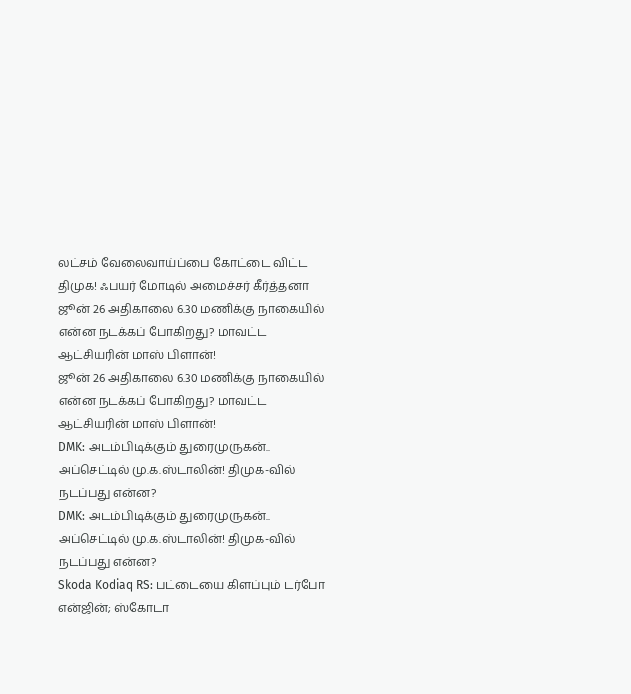லட்சம் வேலைவாய்ப்பை கோட்டை விட்ட திமுக! ஃபயர் மோடில் அமைச்சர் கீர்த்தனா
ஜூன் 26 அதிகாலை 6.30 மணிக்கு நாகையில் என்ன நடக்கப் போகிறது? மாவட்ட ஆட்சியரின் மாஸ் பிளான்!
ஜூன் 26 அதிகாலை 6.30 மணிக்கு நாகையில் என்ன நடக்கப் போகிறது? மாவட்ட ஆட்சியரின் மாஸ் பிளான்!
DMK: அடம்பிடிக்கும் துரைமுருகன்.. அப்செட்டில் மு.க.ஸ்டாலின்! திமுக-வில் நடப்பது என்ன?
DMK: அடம்பிடிக்கும் துரைமுருகன்.. அப்செட்டில் மு.க.ஸ்டாலின்! திமுக-வில் நடப்பது என்ன?
Skoda Kodiaq RS: பட்டையை கிளப்பும் டர்போ என்ஜின்; ஸ்கோடா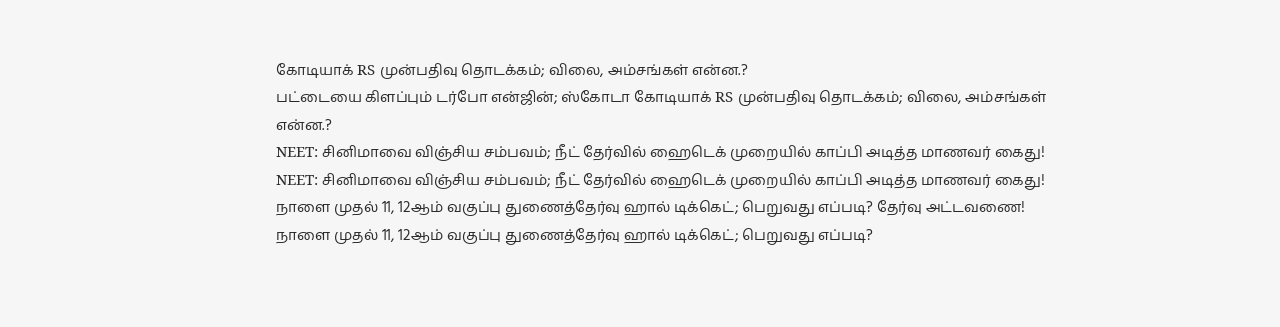கோடியாக் RS முன்பதிவு தொடக்கம்; விலை, அம்சங்கள் என்ன.?
பட்டையை கிளப்பும் டர்போ என்ஜின்; ஸ்கோடா கோடியாக் RS முன்பதிவு தொடக்கம்; விலை, அம்சங்கள் என்ன.?
NEET: சினிமாவை விஞ்சிய சம்பவம்; நீட் தேர்வில் ஹைடெக் முறையில் காப்பி அடித்த மாணவர் கைது!
NEET: சினிமாவை விஞ்சிய சம்பவம்; நீட் தேர்வில் ஹைடெக் முறையில் காப்பி அடித்த மாணவர் கைது!
நாளை முதல் 11, 12ஆம் வகுப்பு துணைத்தேர்வு ஹால் டிக்கெட்; பெறுவது எப்படி? தேர்வு அட்டவணை!
நாளை முதல் 11, 12ஆம் வகுப்பு துணைத்தேர்வு ஹால் டிக்கெட்; பெறுவது எப்படி?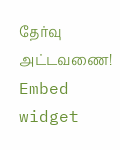தேர்வு அட்டவணை!
Embed widget